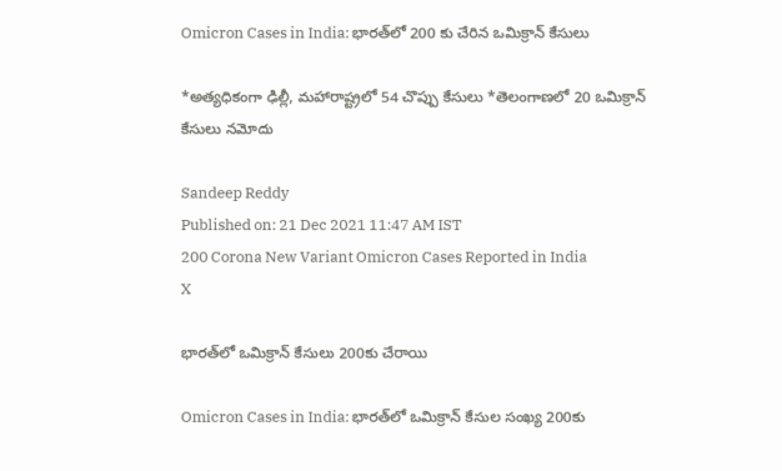Omicron Cases in India: భారత్‌లో 200 కు చేరిన ఒమిక్రాన్ కేసులు

*అత్యధికంగా ఢిల్లీ, మహారాష్ట్రలో 54 చొప్పు కేసులు *తెలంగాణలో 20 ఒమిక్రాన్‌ కేసులు నమోదు

Sandeep Reddy
Published on: 21 Dec 2021 11:47 AM IST
200 Corona New Variant Omicron Cases Reported in India
X

భారత్‌లో ఒమిక్రాన్ కేసులు 200కు చేరాయి

Omicron Cases in India: భారత్‌లో ఒమిక్రాన్‌ కేసుల సంఖ్య 200కు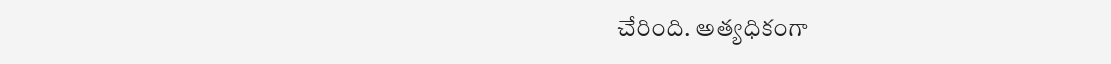చేరింది. అత్యధికంగా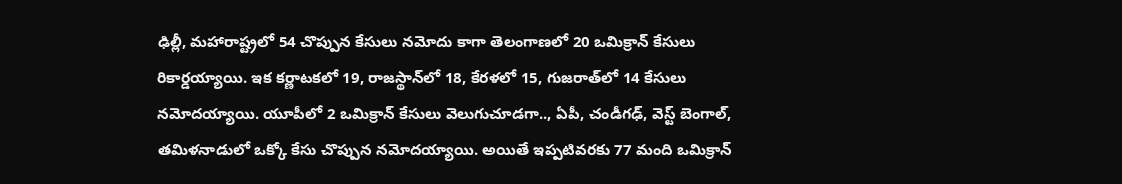ఢిల్లీ, మహారాష్ట్రలో 54 చొప్పున కేసులు నమోదు కాగా తెలంగాణలో 20 ఒమిక్రాన్‌ కేసులు రికార్డయ్యాయి. ఇక కర్ణాటకలో 19, రాజస్థాన్‌లో 18, కేరళలో 15, గుజరాత్‌లో 14 కేసులు నమోదయ్యాయి. యూపీలో 2 ఒమిక్రాన్‌ కేసులు వెలుగుచూడగా.., ఏపీ, చండీగఢ్, వెస్ట్‌ బెంగాల్‌, తమిళనాడులో ఒక్కో కేసు చొప్పున నమోదయ్యాయి. అయితే ఇప్పటివరకు 77 మంది ఒమిక్రాన్‌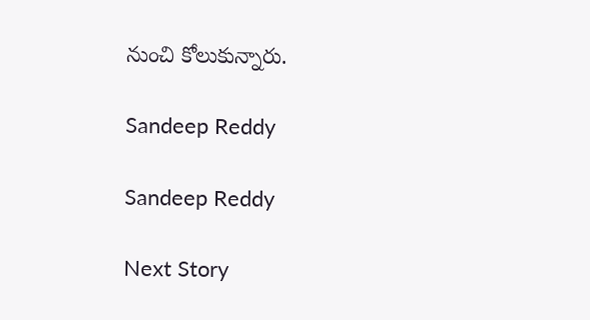నుంచి కోలుకున్నారు.

Sandeep Reddy

Sandeep Reddy

Next Story